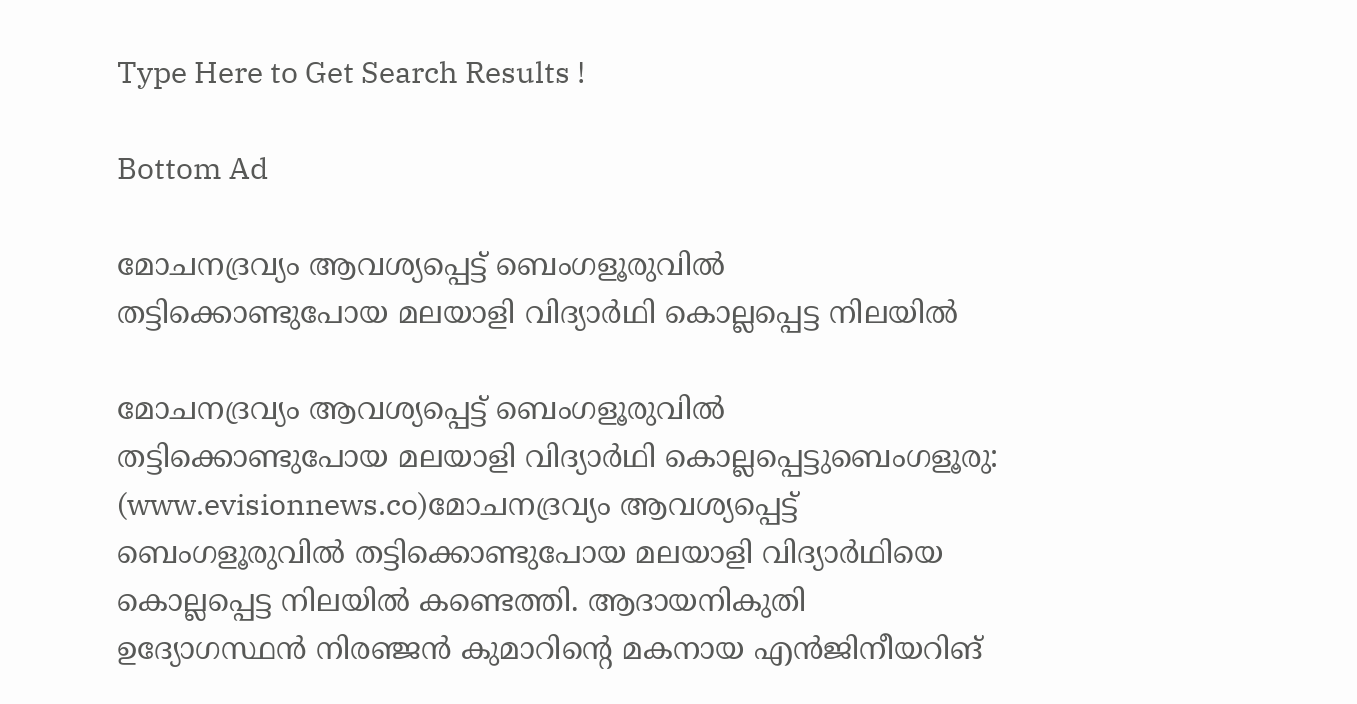Type Here to Get Search Results !

Bottom Ad

മോചനദ്രവ്യം ആവശ്യപ്പെട്ട് ബെംഗളൂരുവില്‍ തട്ടിക്കൊണ്ടുപോയ മലയാളി വിദ്യാര്‍ഥി കൊല്ലപ്പെട്ട നിലയിൽ

മോചനദ്രവ്യം ആവശ്യപ്പെട്ട് ബെംഗളൂരുവില്‍ തട്ടിക്കൊണ്ടുപോയ മലയാളി വിദ്യാര്‍ഥി കൊല്ലപ്പെട്ടുബെംഗളൂരു: (www.evisionnews.co)മോചനദ്രവ്യം ആവശ്യപ്പെട്ട് ബെംഗളൂരുവില്‍ തട്ടിക്കൊണ്ടുപോയ മലയാളി വിദ്യാര്‍ഥിയെ കൊല്ലപ്പെട്ട നിലയില്‍ കണ്ടെത്തി. ആദായനികുതി ഉദ്യോഗസ്ഥന്‍ നിരഞ്ജന്‍ കുമാറിന്റെ മകനായ എന്‍ജിനീയറിങ്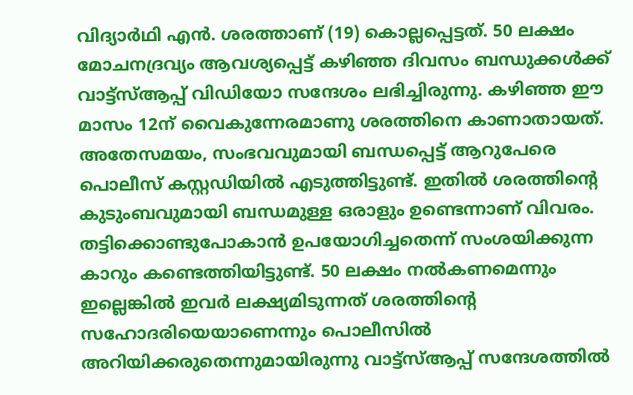വിദ്യാര്‍ഥി എന്‍. ശരത്താണ് (19) കൊല്ലപ്പെട്ടത്. 50 ലക്ഷം മോചനദ്രവ്യം ആവശ്യപ്പെട്ട് കഴിഞ്ഞ ദിവസം ബന്ധുക്കള്‍ക്ക് വാട്ട്‌സ്ആപ്പ് വിഡിയോ സന്ദേശം ലഭിച്ചിരുന്നു. കഴിഞ്ഞ ഈ മാസം 12ന് വൈകുന്നേരമാണു ശരത്തിനെ കാണാതായത്.
അതേസമയം, സംഭവവുമായി ബന്ധപ്പെട്ട് ആറുപേരെ പൊലീസ് കസ്റ്റഡിയില്‍ എടുത്തിട്ടുണ്ട്. ഇതില്‍ ശരത്തിന്റെ കുടുംബവുമായി ബന്ധമുള്ള ഒരാളും ഉണ്ടെന്നാണ് വിവരം. തട്ടിക്കൊണ്ടുപോകാന്‍ ഉപയോഗിച്ചതെന്ന് സംശയിക്കുന്ന കാറും കണ്ടെത്തിയിട്ടുണ്ട്. 50 ലക്ഷം നല്‍കണമെന്നും ഇല്ലെങ്കില്‍ ഇവര്‍ ലക്ഷ്യമിടുന്നത് ശരത്തിന്റെ സഹോദരിയെയാണെന്നും പൊലീസില്‍ അറിയിക്കരുതെന്നുമായിരുന്നു വാട്ട്‌സ്ആപ്പ് സന്ദേശത്തില്‍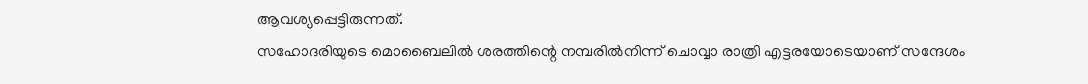ആവശ്യപ്പെട്ടിരുന്നത്.
സഹോദരിയുടെ മൊബൈലില്‍ ശരത്തിന്റെ നമ്പരില്‍നിന്ന് ചൊവ്വാ രാത്രി എട്ടരയോടെയാണ് സന്ദേശം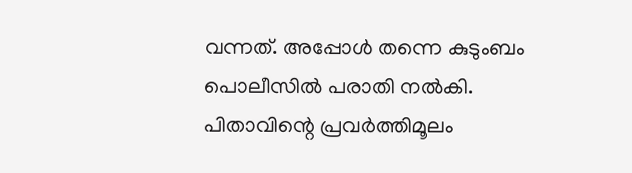വന്നത്. അപ്പോള്‍ തന്നെ കുടുംബം പൊലീസില്‍ പരാതി നല്‍കി. പിതാവിന്റെ പ്രവര്‍ത്തിമൂലം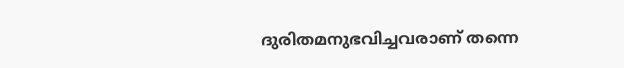ദുരിതമനുഭവിച്ചവരാണ് തന്നെ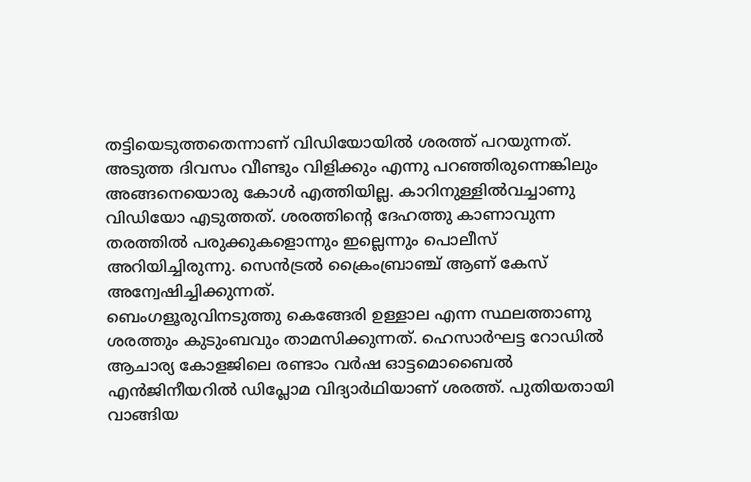തട്ടിയെടുത്തതെന്നാണ് വിഡിയോയില്‍ ശരത്ത് പറയുന്നത്. അടുത്ത ദിവസം വീണ്ടും വിളിക്കും എന്നു പറഞ്ഞിരുന്നെങ്കിലും അങ്ങനെയൊരു കോള്‍ എത്തിയില്ല. കാറിനുള്ളില്‍വച്ചാണു വിഡിയോ എടുത്തത്. ശരത്തിന്റെ ദേഹത്തു കാണാവുന്ന തരത്തില്‍ പരുക്കുകളൊന്നും ഇല്ലെന്നും പൊലീസ് അറിയിച്ചിരുന്നു. സെന്‍ട്രല്‍ ക്രൈംബ്രാഞ്ച് ആണ് കേസ് അന്വേഷിച്ചിക്കുന്നത്.
ബെംഗളൂരുവിനടുത്തു കെങ്ങേരി ഉള്ളാല എന്ന സ്ഥലത്താണു ശരത്തും കുടുംബവും താമസിക്കുന്നത്. ഹെസാര്‍ഘട്ട റോഡില്‍ ആചാര്യ കോളജിലെ രണ്ടാം വര്‍ഷ ഓട്ടമൊബൈല്‍ എന്‍ജിനീയറില്‍ ഡിപ്ലോമ വിദ്യാര്‍ഥിയാണ് ശരത്ത്. പുതിയതായി വാങ്ങിയ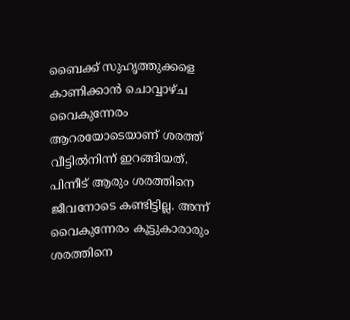ബൈക്ക് സുഹൃത്തുക്കളെ കാണിക്കാന്‍ ചൊവ്വാഴ്ച വൈകുന്നേരം ആറരയോടെയാണ് ശരത്ത് വീട്ടില്‍നിന്ന് ഇറങ്ങിയത്. പിന്നീട് ആരും ശരത്തിനെ ജീവനോടെ കണ്ടിട്ടില്ല. അന്ന് വൈകുന്നേരം കൂട്ടുകാരാരും ശരത്തിനെ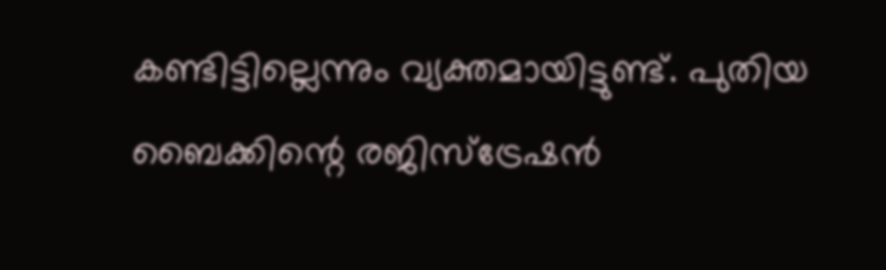കണ്ടിട്ടില്ലെന്നും വ്യക്തമായിട്ടുണ്ട്. പുതിയ ബൈക്കിന്റെ രജിസ്‌ട്രേഷന്‍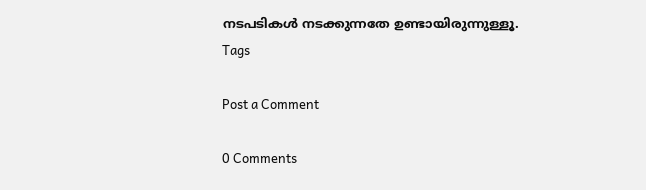നടപടികള്‍ നടക്കുന്നതേ ഉണ്ടായിരുന്നുള്ളൂ.
Tags

Post a Comment

0 Comments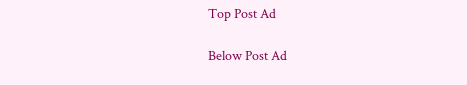Top Post Ad

Below Post Ad